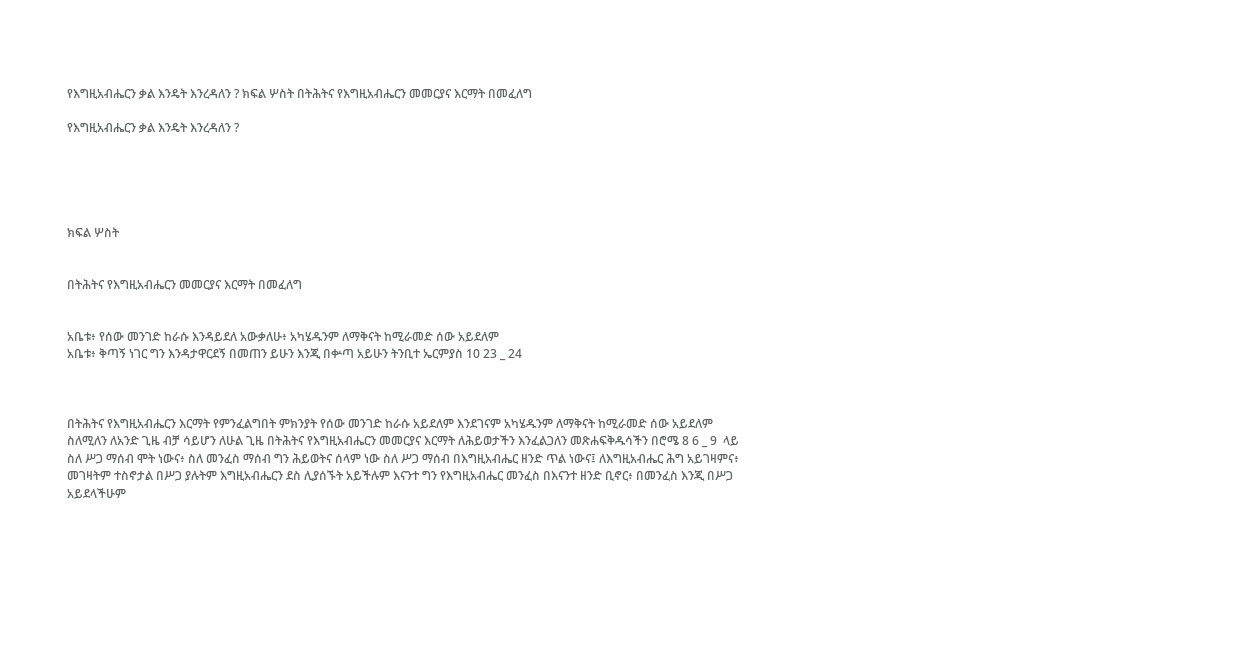የእግዚአብሔርን ቃል እንዴት እንረዳለን ? ክፍል ሦስት በትሕትና የእግዚአብሔርን መመርያና እርማት በመፈለግ

የእግዚአብሔርን ቃል እንዴት እንረዳለን ?





ክፍል ሦስት


በትሕትና የእግዚአብሔርን መመርያና እርማት በመፈለግ


አቤቱ፥ የሰው መንገድ ከራሱ እንዳይደለ አውቃለሁ፥ አካሄዱንም ለማቅናት ከሚራመድ ሰው አይደለም
አቤቱ፥ ቅጣኝ ነገር ግን እንዳታዋርደኝ በመጠን ይሁን እንጂ በቍጣ አይሁን ትንቢተ ኤርምያስ 10 23 _ 24



በትሕትና የእግዚአብሔርን እርማት የምንፈልግበት ምክንያት የሰው መንገድ ከራሱ አይደለም እንደገናም አካሄዱንም ለማቅናት ከሚራመድ ሰው አይደለም ስለሚለን ለአንድ ጊዜ ብቻ ሳይሆን ለሁል ጊዜ በትሕትና የእግዚአብሔርን መመርያና እርማት ለሕይወታችን እንፈልጋለን መጽሐፍቅዱሳችን በሮሜ 8 6 _ 9  ላይ ስለ ሥጋ ማሰብ ሞት ነውና፥ ስለ መንፈስ ማሰብ ግን ሕይወትና ሰላም ነው ስለ ሥጋ ማሰብ በእግዚአብሔር ዘንድ ጥል ነውና፤ ለእግዚአብሔር ሕግ አይገዛምና፥ መገዛትም ተስኖታል በሥጋ ያሉትም እግዚአብሔርን ደስ ሊያሰኙት አይችሉም እናንተ ግን የእግዚአብሔር መንፈስ በእናንተ ዘንድ ቢኖር፥ በመንፈስ እንጂ በሥጋ አይደላችሁም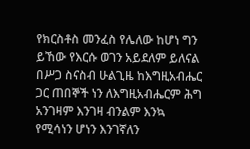የክርስቶስ መንፈስ የሌለው ከሆነ ግን ይኸው የእርሱ ወገን አይደለም ይለናል በሥጋ ስናስብ ሁልጊዜ ከእግዚአብሔር ጋር ጠበኞች ነን ለእግዚአብሔርም ሕግ አንገዛም እንገዛ ብንልም እንኳ የሚሳነን ሆነን እንገኛለን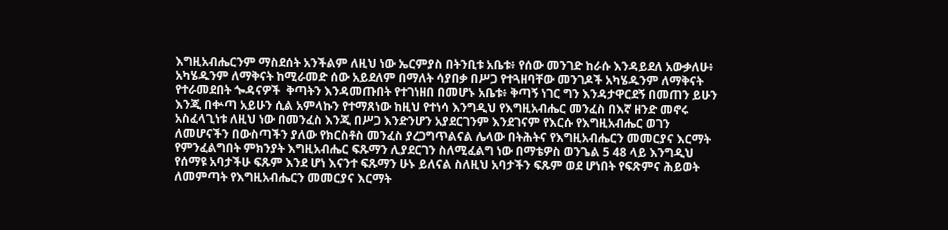እግዚአብሔርንም ማስደሰት አንችልም ለዚህ ነው ኤርምያስ በትንቢቱ አቤቱ፥ የሰው መንገድ ከራሱ እንዳይደለ አውቃለሁ፥ አካሄዱንም ለማቅናት ከሚራመድ ሰው አይደለም በማለት ሳያበቃ በሥጋ የተጓዘባቸው መንገዶች አካሄዱንም ለማቅናት የተራመደበት ጐዳናዎች  ቅጣትን እንዳመጡበት የተገነዘበ በመሆኑ አቤቱ፥ ቅጣኝ ነገር ግን እንዳታዋርደኝ በመጠን ይሁን እንጂ በቍጣ አይሁን ሲል አምላኩን የተማጸነው ከዚህ የተነሳ እንግዲህ የእግዚአብሔር መንፈስ በእኛ ዘንድ መኖሩ አስፈላጊነቱ ለዚህ ነው በመንፈስ እንጂ በሥጋ እንድንሆን አያደርገንም እንደገናም የእርሱ የእግዚአብሔር ወገን ለመሆናችን በውስጣችን ያለው የክርስቶስ መንፈስ ያረጋግጥልናል ሌላው በትሕትና የእግዚአብሔርን መመርያና እርማት የምንፈልግበት ምክንያት እግዚአብሔር ፍጹማን ሊያደርገን ስለሚፈልግ ነው በማቴዎስ ወንጌል 5 48 ላይ እንግዲህ የሰማዩ አባታችሁ ፍጹም እንደ ሆነ እናንተ ፍጹማን ሁኑ ይለናል ስለዚህ አባታችን ፍጹም ወደ ሆነበት የፍጽምና ሕይወት ለመምጣት የእግዚአብሔርን መመርያና እርማት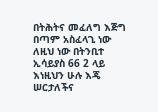በትሕትና መፈለግ እጅግ በጣም አስፈላጊ ነው ለዚህ ነው በትንቢተ ኢሳይያስ 66 2 ላይ እነዚህን ሁሉ እጄ ሠርታለችና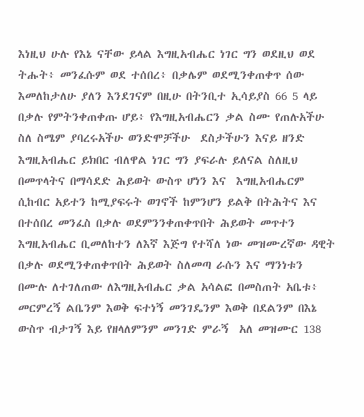እነዚህ ሁሉ የእኔ ናቸው ይላል እግዚአብሔር ነገር ግን ወደዚህ ወደ ትሑት፥ መንፈሱም ወደ ተሰበረ፥ በቃሌም ወደሚንቀጠቀጥ ሰው እመለከታለሁ ያለን እንደገናም በዚሁ በትንቢተ ኢሳይያስ 66 5 ላይ በቃሉ የምትንቀጠቀጡ ሆይ፥ የእግዚአብሔርን ቃል ስሙ የጠሉአችሁ ስለ ስሜም ያባረሩአችሁ ወንድሞቻችሁ  ደስታችሁን እናይ ዘንድ እግዚአብሔር ይክበር ብለዋል ነገር ግን ያፍራሉ ይለናል ስለዚህ በመጥላትና በማሳደድ ሕይወት ውስጥ ሆነን እና  እግዚአብሔርም ሲከብር አይተን ከሚያፍሩት ወገኖች ከምንሆን ይልቅ በትሕትና እና በተሰበረ መንፈስ በቃሉ ወደምንንቀጠቀጥበት ሕይወት መጥተን እግዚአብሔር ቢመለከተን ለእኛ እጅግ የተሻለ ነው መዝሙረኛው ዳዊት በቃሉ ወደሚንቀጠቀጥበት ሕይወት ስለመጣ ራሱን እና ማንነቱን በሙሉ ለተገለጠው ለእግዚአብሔር ቃል አሳልፎ በመስጠት አቤቱ፥ መርምረኝ ልቤንም እወቅ ፍተነኝ መንገዴንም እወቅ በደልንም በእኔ ውስጥ ብታገኝ እይ የዘላለምንም መንገድ ምራኝ  አለ መዝሙር 138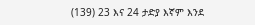(139) 23 እና 24 ታድያ እኛም እንደ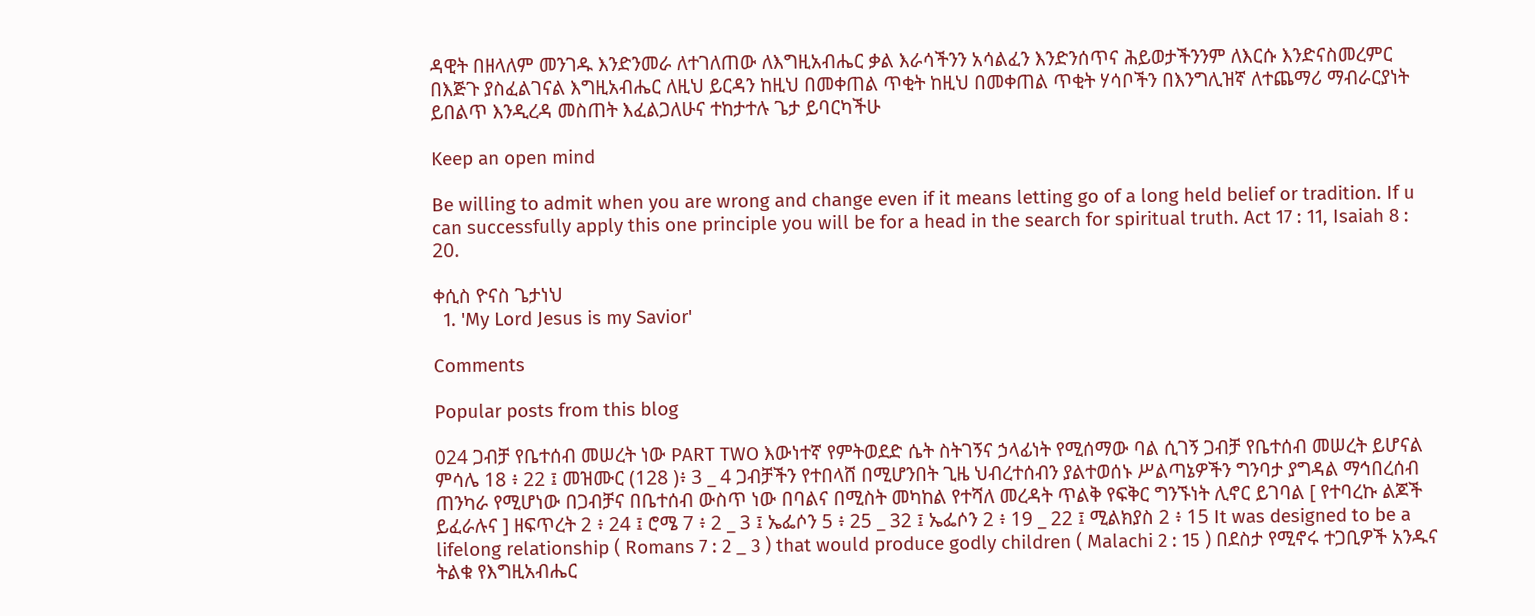ዳዊት በዘላለም መንገዱ እንድንመራ ለተገለጠው ለእግዚአብሔር ቃል እራሳችንን አሳልፈን እንድንሰጥና ሕይወታችንንም ለእርሱ እንድናስመረምር በእጅጉ ያስፈልገናል እግዚአብሔር ለዚህ ይርዳን ከዚህ በመቀጠል ጥቂት ከዚህ በመቀጠል ጥቂት ሃሳቦችን በእንግሊዝኛ ለተጨማሪ ማብራርያነት ይበልጥ እንዲረዳ መስጠት እፈልጋለሁና ተከታተሉ ጌታ ይባርካችሁ

Keep an open mind

Be willing to admit when you are wrong and change even if it means letting go of a long held belief or tradition. If u can successfully apply this one principle you will be for a head in the search for spiritual truth. Act 17 : 11, Isaiah 8 : 20.

ቀሲስ ዮናስ ጌታነህ
  1. 'My Lord Jesus is my Savior'

Comments

Popular posts from this blog

024 ጋብቻ የቤተሰብ መሠረት ነው PART TWO እውነተኛ የምትወደድ ሴት ስትገኝና ኃላፊነት የሚሰማው ባል ሲገኝ ጋብቻ የቤተሰብ መሠረት ይሆናል ምሳሌ 18 ፥ 22 ፤ መዝሙር (128 )፥ 3 _ 4 ጋብቻችን የተበላሸ በሚሆንበት ጊዜ ህብረተሰብን ያልተወሰኑ ሥልጣኔዎችን ግንባታ ያግዳል ማኅበረሰብ ጠንካራ የሚሆነው በጋብቻና በቤተሰብ ውስጥ ነው በባልና በሚስት መካከል የተሻለ መረዳት ጥልቅ የፍቅር ግንኙነት ሊኖር ይገባል [ የተባረኩ ልጆች ይፈራሉና ] ዘፍጥረት 2 ፥ 24 ፤ ሮሜ 7 ፥ 2 _ 3 ፤ ኤፌሶን 5 ፥ 25 _ 32 ፤ ኤፌሶን 2 ፥ 19 _ 22 ፤ ሚልክያስ 2 ፥ 15 It was designed to be a lifelong relationship ( Romans 7 : 2 _ 3 ) that would produce godly children ( Malachi 2 : 15 ) በደስታ የሚኖሩ ተጋቢዎች አንዱና ትልቁ የእግዚአብሔር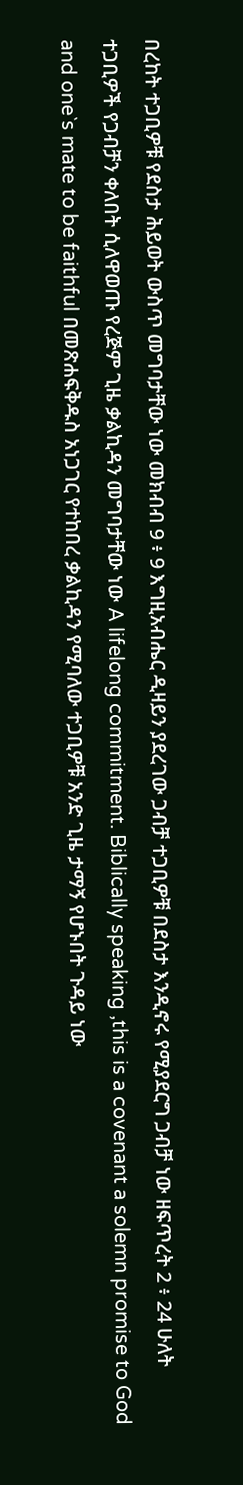በረከት ተጋቢዎቹ የደስታ ሕይወት ውስጥ መግባታቸው ነው መክብብ 9 ፥ 9 እግዚአብሔር ዲዛይን ያደረገው ጋብቻ ተጋቢዎቹ በደስታ እንዲኖሩ የሚያደርግ ጋብቻ ነው ዘፍጥረት 2 ፥ 24 ሁለት ተጋቢዎች የጋብቻን ቀለበት ሲለዋወጡ የረጅም ጊዜ ቃልኪዳን መግባታቸው ነው A lifelong commitment. Biblically speaking ,this is a covenant a solemn promise to God and one`s mate to be faithful በመጽሐፍቅዱስ አነጋገር የተከበረ ቃልኪዳን የሚባለው ተጋቢዎቹ አንድ ጊዜ ታማኝ የሆኑበት ጉዳይ ነው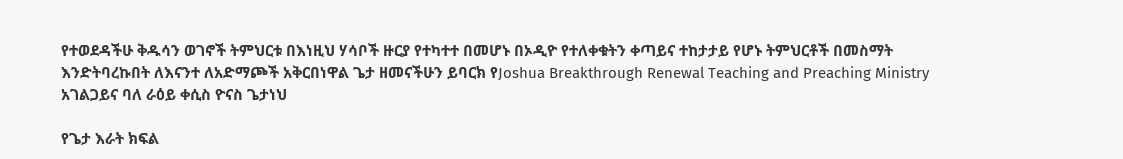የተወደዳችሁ ቅዱሳን ወገኖች ትምህርቱ በእነዚህ ሃሳቦች ዙርያ የተካተተ በመሆኑ በኦዲዮ የተለቀቁትን ቀጣይና ተከታታይ የሆኑ ትምህርቶች በመስማት እንድትባረኩበት ለእናንተ ለአድማጮች አቅርበነዋል ጌታ ዘመናችሁን ይባርክ የJoshua Breakthrough Renewal Teaching and Preaching Ministry አገልጋይና ባለ ራዕይ ቀሲስ ዮናስ ጌታነህ

የጌታ እራት ክፍል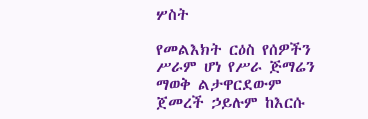ሦስት

የመልእክት ርዕስ የሰዎችን ሥራም ሆነ የሥራ ጅማሬን ማወቅ ልታዋርደውም ጀመረች ኃይሉም ከእርሱ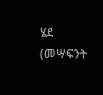ሄደ (መሣፍንት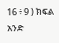16 ፥ 9 ) ክፍል አንድ